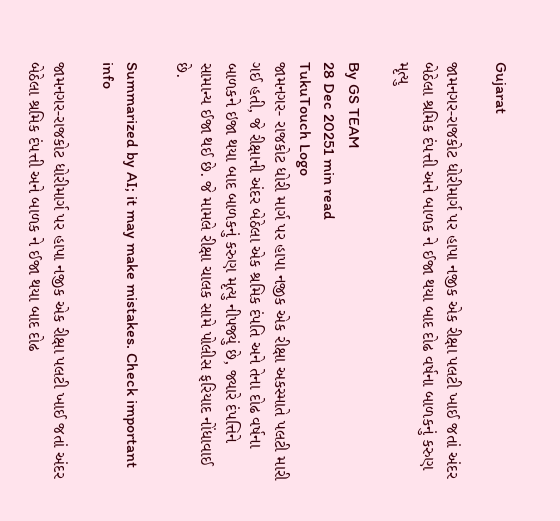Gujarat

જામનગર-રાજકોટ ધોરીમાર્ગ પર હાપા નજીક એક રીક્ષા પલટી ખાઈ જતાં અંદર બેઠેલા શ્રમિક દંપત્તી અને બાળક ને ઈજા થયા બાદ દોઢ વર્ષના બાળકનું કરુણ મૃત્યુ

By GS TEAM
28 Dec 20251 min read
TukuTouch Logo
જામનગર- રાજકોટ ધોરી માર્ગ પર હાપા નજીક એક રીક્ષા અકસ્માતે પલટી મારી ગઈ હતી, જે રીક્ષાની અંદર બેઠેલા એક શ્રમિક દંપતિ અને તેના દોઢ વર્ષના બાળકને ઇજા થયા બાદ બાળકનું કરુણ મૃત્યુ નીપજ્યું છે, જ્યારે દંપત્તિને સામાન્ય ઈજા થઈ છે. જે મામલે રીક્ષા ચાલક સામે પોલીસ ફરિયાદ નોંધાવાઈ છે.

Summarized by AI; it may make mistakes. Check important info

જામનગર-રાજકોટ ધોરીમાર્ગ પર હાપા નજીક એક રીક્ષા પલટી ખાઈ જતાં અંદર બેઠેલા શ્રમિક દંપત્તી અને બાળક ને ઈજા થયા બાદ દોઢ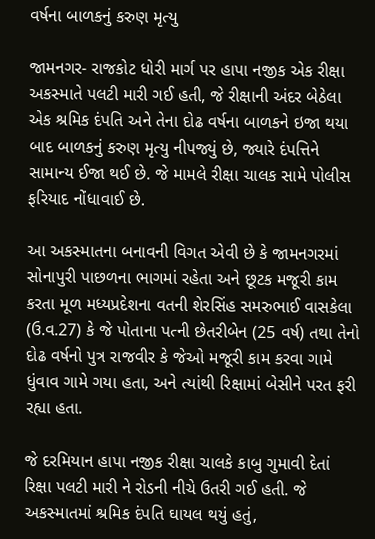વર્ષના બાળકનું કરુણ મૃત્યુ

જામનગર- રાજકોટ ધોરી માર્ગ પર હાપા નજીક એક રીક્ષા અકસ્માતે પલટી મારી ગઈ હતી, જે રીક્ષાની અંદર બેઠેલા એક શ્રમિક દંપતિ અને તેના દોઢ વર્ષના બાળકને ઇજા થયા બાદ બાળકનું કરુણ મૃત્યુ નીપજ્યું છે, જ્યારે દંપત્તિને સામાન્ય ઈજા થઈ છે. જે મામલે રીક્ષા ચાલક સામે પોલીસ ફરિયાદ નોંધાવાઈ છે.

આ અકસ્માતના બનાવની વિગત એવી છે કે જામનગરમાં સોનાપુરી પાછળના ભાગમાં રહેતા અને છૂટક મજૂરી કામ કરતા મૂળ મધ્યપ્રદેશના વતની શેરસિંહ સમરુભાઈ વાસકેલા (ઉ.વ.27) કે જે પોતાના પત્ની છેતરીબેન (25 વર્ષ) તથા તેનો દોઢ વર્ષનો પુત્ર રાજવીર કે જેઓ મજૂરી કામ કરવા ગામે ધુંવાવ ગામે ગયા હતા, અને ત્યાંથી રિક્ષામાં બેસીને પરત ફરી રહ્યા હતા.

જે દરમિયાન હાપા નજીક રીક્ષા ચાલકે કાબુ ગુમાવી દેતાં રિક્ષા પલટી મારી ને રોડની નીચે ઉતરી ગઈ હતી. જે અકસ્માતમાં શ્રમિક દંપતિ ઘાયલ થયું હતું,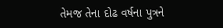તેમજ તેના દોઢ વર્ષના પુત્રને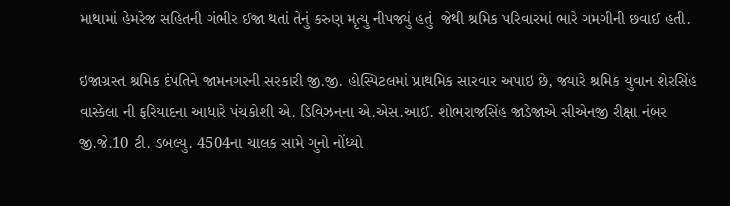માથામાં હેમરેજ સહિતની ગંભીર ઈજા થતાં તેનું કરુણ મૃત્યુ નીપજ્યું હતું  જેથી શ્રમિક પરિવારમાં ભારે ગમગીની છવાઈ હતી.

ઇજાગ્રસ્ત શ્રમિક દંપતિને જામનગરની સરકારી જી.જી. હોસ્પિટલમાં પ્રાથમિક સારવાર અપાઇ છે, જ્યારે શ્રમિક યુવાન શેરસિંહ વાસ્કેલા ની ફરિયાદના આધારે પંચકોશી એ. ડિવિઝનના એ.એસ.આઈ. શોભરાજસિંહ જાડેજાએ સીએનજી રીક્ષા નંબર જી.જે.10 ટી. ડબલ્યુ. 4504ના ચાલક સામે ગુનો નોંધ્યો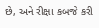છે, અને રીક્ષા કબજે કરી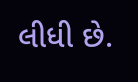લીધી છે.